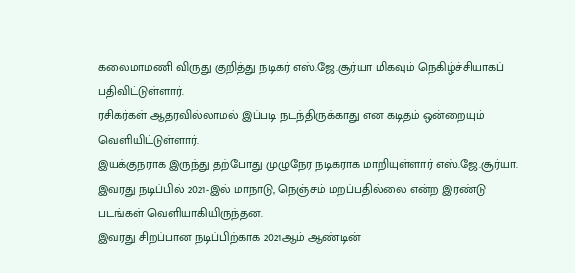கலைமாமணி விருது குறித்து நடிகர் எஸ்.ஜே.சூர்யா மிகவும் நெகிழ்ச்சியாகப் பதிவிட்டுள்ளார்.
ரசிகர்கள் ஆதரவில்லாமல் இப்படி நடந்திருக்காது என கடிதம் ஒன்றையும் வெளியிட்டுள்ளார்.
இயக்குநராக இருந்து தற்போது முழுநேர நடிகராக மாறியுள்ளார் எஸ்.ஜே.சூர்யா.
இவரது நடிப்பில் 2021-இல் மாநாடு, நெஞ்சம் மறப்பதில்லை என்ற இரண்டு படங்கள் வெளியாகியிருந்தன.
இவரது சிறப்பான நடிப்பிற்காக 2021ஆம் ஆண்டின்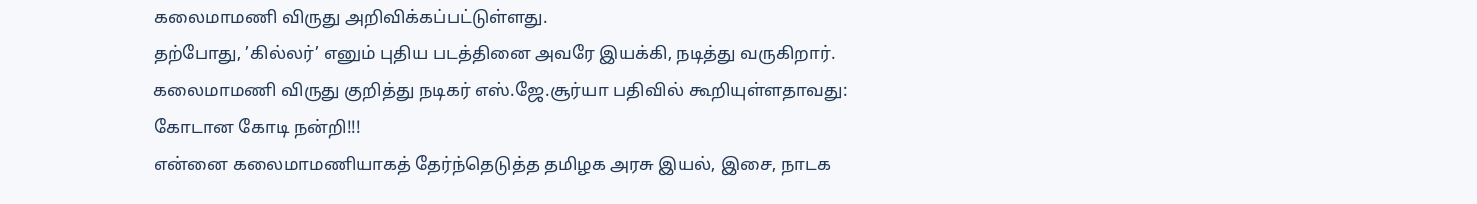கலைமாமணி விருது அறிவிக்கப்பட்டுள்ளது.
தற்போது, ’கில்லர்’ எனும் புதிய படத்தினை அவரே இயக்கி, நடித்து வருகிறார்.
கலைமாமணி விருது குறித்து நடிகர் எஸ்.ஜே.சூர்யா பதிவில் கூறியுள்ளதாவது:
கோடான கோடி நன்றி!!!
என்னை கலைமாமணியாகத் தேர்ந்தெடுத்த தமிழக அரசு இயல், இசை, நாடக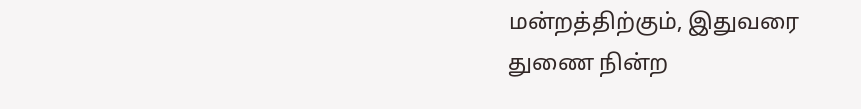மன்றத்திற்கும், இதுவரை துணை நின்ற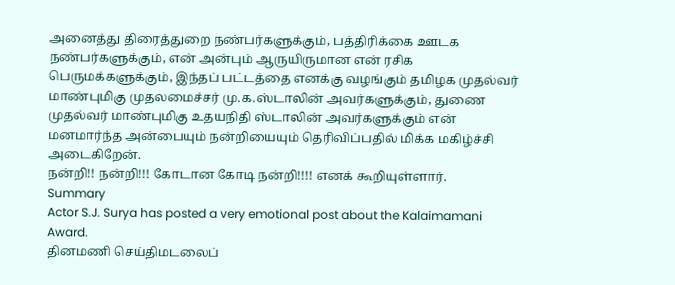அனைத்து திரைத்துறை நண்பர்களுக்கும், பத்திரிக்கை ஊடக நண்பர்களுக்கும், என் அன்பும் ஆருயிருமான என் ரசிக பெருமக்களுக்கும், இந்தப் பட்டத்தை எனக்கு வழங்கும் தமிழக முதல்வர் மாண்புமிகு முதலமைச்சர் மு.க.ஸ்டாலின் அவர்களுக்கும், துணை முதல்வர் மாண்புமிகு உதயநிதி ஸ்டாலின் அவர்களுக்கும் என் மனமார்ந்த அன்பையும் நன்றியையும் தெரிவிப்பதில் மிக்க மகிழ்ச்சி அடைகிறேன்.
நன்றி!! நன்றி!!! கோடான கோடி நன்றி!!!! எனக் கூறியுள்ளார்.
Summary
Actor S.J. Surya has posted a very emotional post about the Kalaimamani Award.
தினமணி செய்திமடலைப்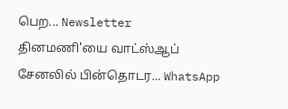பெற... Newsletter
தினமணி'யை வாட்ஸ்ஆப் சேனலில் பின்தொடர... WhatsApp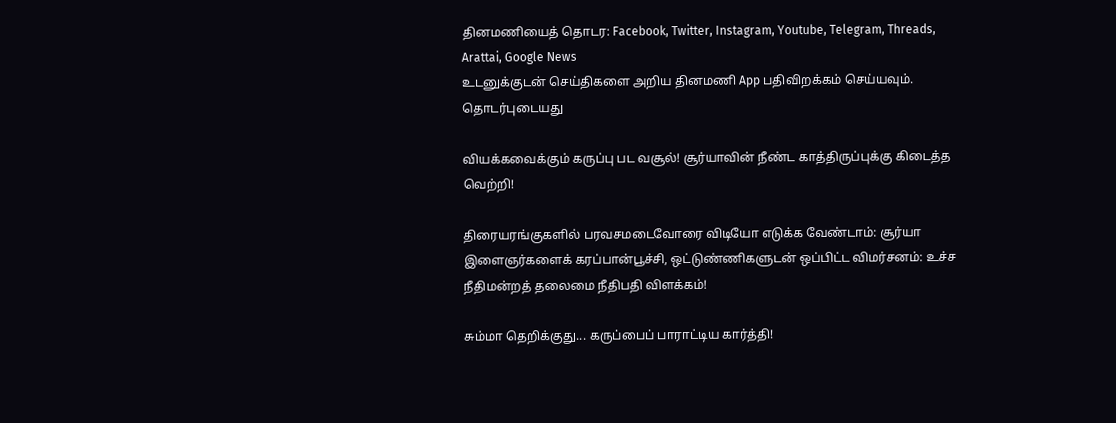தினமணியைத் தொடர: Facebook, Twitter, Instagram, Youtube, Telegram, Threads, Arattai, Google News
உடனுக்குடன் செய்திகளை அறிய தினமணி App பதிவிறக்கம் செய்யவும்.
தொடர்புடையது

வியக்கவைக்கும் கருப்பு பட வசூல்! சூர்யாவின் நீண்ட காத்திருப்புக்கு கிடைத்த வெற்றி!

திரையரங்குகளில் பரவசமடைவோரை விடியோ எடுக்க வேண்டாம்: சூர்யா
இளைஞர்களைக் கரப்பான்பூச்சி, ஒட்டுண்ணிகளுடன் ஒப்பிட்ட விமர்சனம்: உச்ச நீதிமன்றத் தலைமை நீதிபதி விளக்கம்!

சும்மா தெறிக்குது... கருப்பைப் பாராட்டிய கார்த்தி!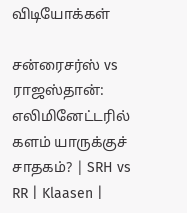விடியோக்கள்

சன்ரைசர்ஸ் vs ராஜஸ்தான்: எலிமினேட்டரில் களம் யாருக்குச் சாதகம்? | SRH vs RR | Klaasen |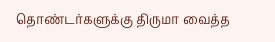தொண்டர்களுக்கு திருமா வைத்த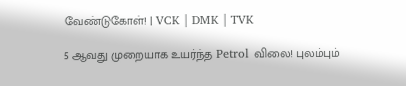வேண்டுகோள்! | VCK | DMK | TVK

5 ஆவது முறையாக உயர்ந்த Petrol விலை! புலம்பும்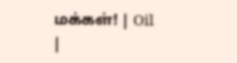மக்கள்! | Oil |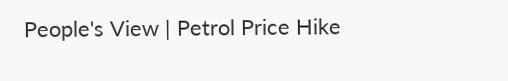People's View | Petrol Price Hike